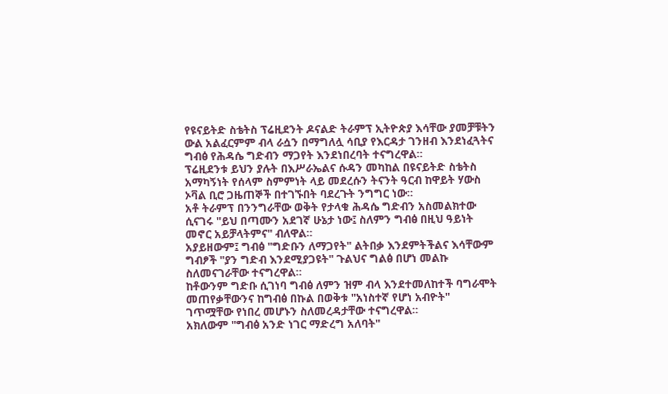የዩናይትድ ስቴትስ ፕሬዚደንት ዶናልድ ትራምፕ ኢትዮጵያ እሳቸው ያመቻቹትን ውል አልፈርምም ብላ ራሷን በማግለሏ ሳቢያ የእርዳታ ገንዘብ እንደነፈጓትና ግብፅ የሕዳሴ ግድብን ማጋየት እንደነበረባት ተናግረዋል።
ፕሬዚደንቱ ይህን ያሉት በእሥራኤልና ሱዳን መካከል በዩናይትድ ስቴትስ አማካኝነት የሰላም ስምምነት ላይ መደረሱን ትናንት ዓርብ ከዋይት ሃውስ ኦቫል ቢሮ ጋዜጠኞች በተገኙበት ባደረጉት ንግግር ነው።
አቶ ትራምፕ በንንግራቸው ወቅት የታላቁ ሕዳሴ ግድብን አስመልክተው ሲናገሩ "ይህ በጣሙን አደገኛ ሁኔታ ነው፤ ስለምን ግብፅ በዚህ ዓይነት መኖር አይቻላትምና" ብለዋል።
አያይዘውም፤ ግብፅ "ግድቡን ለማጋየት" ልትበቃ እንደምትችልና እሳቸውም ግብፆች "ያን ግድብ እንደሚያጋዩት" ጉልህና ግልፅ በሆነ መልኩ ስለመናገራቸው ተናግረዋል።
ከቶውንም ግድቡ ሲገነባ ግብፅ ለምን ዝም ብላ እንደተመለከተች ባግራሞት መጠየቃቸውንና ከግብፅ በኩል በወቅቱ "አነስተኛ የሆነ አብዮት" ገጥሟቸው የነበረ መሆኑን ስለመረዳታቸው ተናግረዋል።
አክለውም "ግብፅ አንድ ነገር ማድረግ አለባት"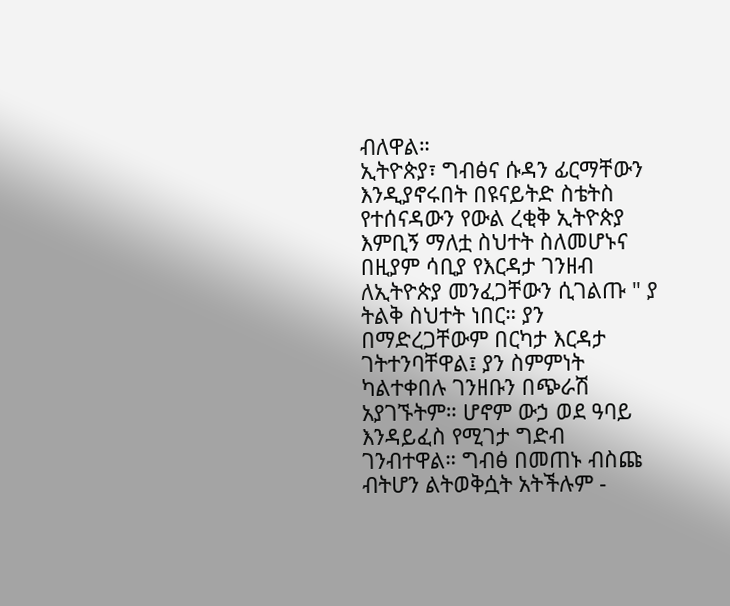ብለዋል።
ኢትዮጵያ፣ ግብፅና ሱዳን ፊርማቸውን እንዲያኖሩበት በዩናይትድ ስቴትስ የተሰናዳውን የውል ረቂቅ ኢትዮጵያ እምቢኝ ማለቷ ስህተት ስለመሆኑና በዚያም ሳቢያ የእርዳታ ገንዘብ ለኢትዮጵያ መንፈጋቸውን ሲገልጡ " ያ ትልቅ ስህተት ነበር። ያን በማድረጋቸውም በርካታ እርዳታ ገትተንባቸዋል፤ ያን ስምምነት ካልተቀበሉ ገንዘቡን በጭራሽ አያገኙትም። ሆኖም ውኃ ወደ ዓባይ እንዳይፈስ የሚገታ ግድብ ገንብተዋል። ግብፅ በመጠኑ ብስጩ ብትሆን ልትወቅሷት አትችሉም -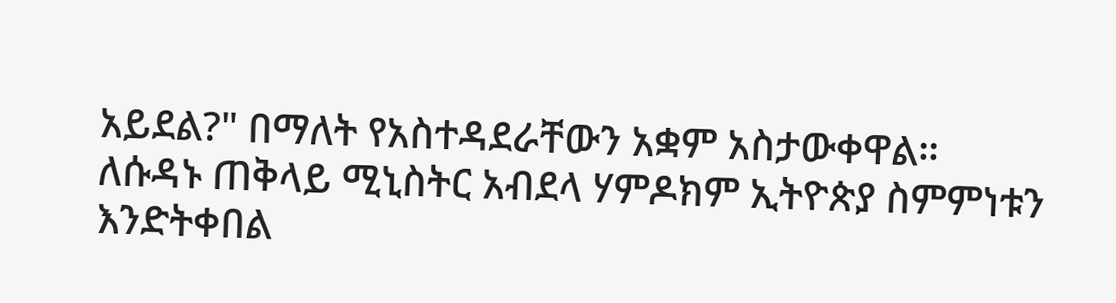አይደል?" በማለት የአስተዳደራቸውን አቋም አስታውቀዋል።
ለሱዳኑ ጠቅላይ ሚኒስትር አብደላ ሃምዶክም ኢትዮጵያ ስምምነቱን እንድትቀበል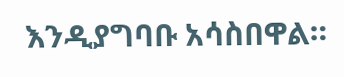እንዲያግባቡ አሳስበዋል።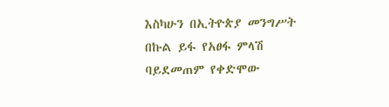እስካሁን በኢትዮጵያ መንግሥት በኩል ይፋ የአፀፋ ምላሽ ባይደመጠም የቀድሞው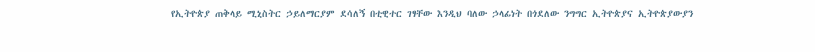የኢትዮጵያ ጠቅላይ ሚኒስትር ኃይለማርያም ደሳለኝ በቲዊተር ገፃቸው እንዲህ ባለው ኃላፊነት በጎደለው ንግግር ኢትዮጵያና ኢትዮጵያውያን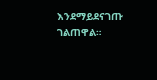እንደማይደናገጡ ገልጠዋል።